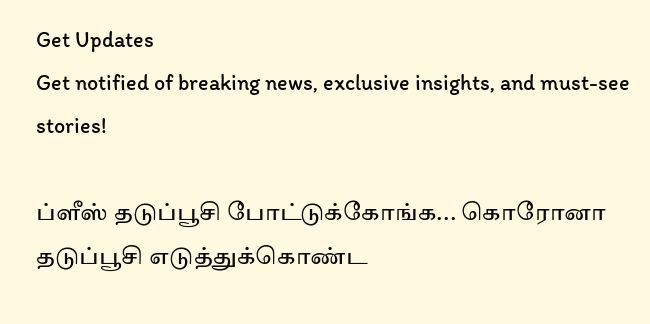Get Updates
Get notified of breaking news, exclusive insights, and must-see stories!

ப்ளீஸ் தடுப்பூசி போட்டுக்கோங்க... கொரோனா தடுப்பூசி எடுத்துக்கொண்ட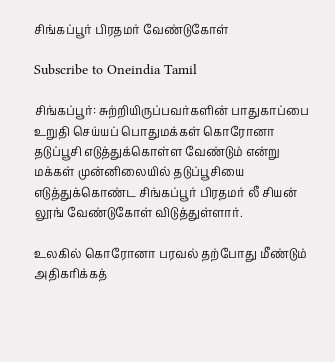சிங்கப்பூர் பிரதமர் வேண்டுகோள்

Subscribe to Oneindia Tamil

சிங்கப்பூர்: சுற்றியிருப்பவர்களின் பாதுகாப்பை உறுதி செய்யப் பொதுமக்கள் கொரோனா தடுப்பூசி எடுத்துக்கொள்ள வேண்டும் என்று மக்கள் முன்னிலையில் தடுப்பூசியை எடுத்துக்கொண்ட சிங்கப்பூர் பிரதமர் லீ சியன் லூங் வேண்டுகோள் விடுத்துள்ளார்.

உலகில் கொரோனா பரவல் தற்போது மீண்டும் அதிகரிக்கத்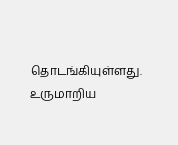தொடங்கியுள்ளது. உருமாறிய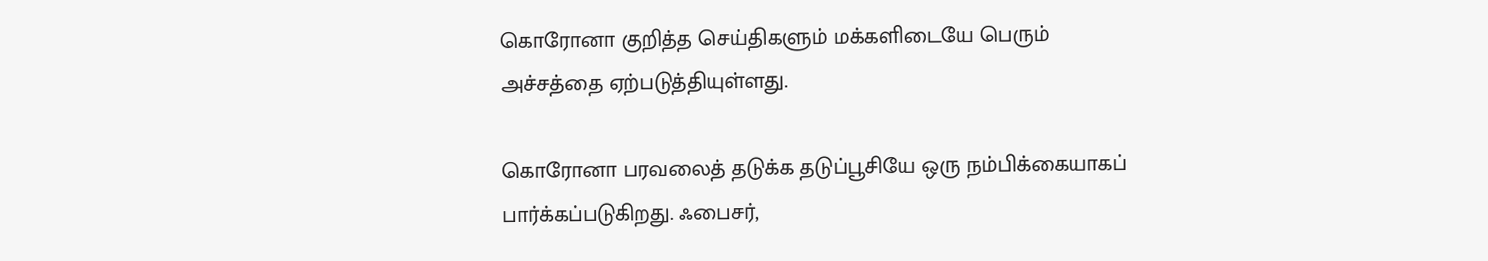கொரோனா குறித்த செய்திகளும் மக்களிடையே பெரும் அச்சத்தை ஏற்படுத்தியுள்ளது.

கொரோனா பரவலைத் தடுக்க தடுப்பூசியே ஒரு நம்பிக்கையாகப் பார்க்கப்படுகிறது. ஃபைசர்,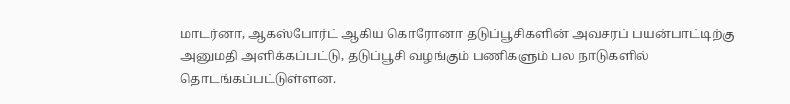மாடர்னா, ஆகஸ்போர்ட் ஆகிய கொரோனா தடுப்பூசிகளின் அவசரப் பயன்பாட்டிற்கு அனுமதி அளிக்கப்பட்டு, தடுப்பூசி வழங்கும் பணிகளும் பல நாடுகளில் தொடங்கப்பட்டுள்ளன.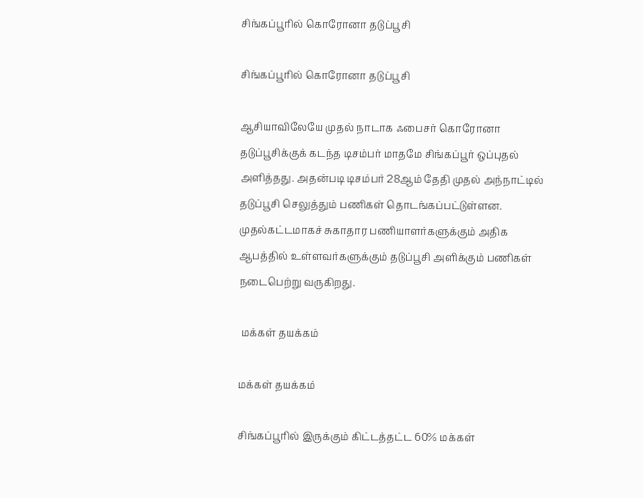சிங்கப்பூரில் கொரோனா தடுப்பூசி

சிங்கப்பூரில் கொரோனா தடுப்பூசி

ஆசியாவிலேயே முதல் நாடாக ஃபைசர் கொரோனா தடுப்பூசிக்குக் கடந்த டிசம்பர் மாதமே சிங்கப்பூர் ஒப்புதல் அளித்தது. அதன்படி டிசம்பர் 28ஆம் தேதி முதல் அந்நாட்டில் தடுப்பூசி செலுத்தும் பணிகள் தொடங்கப்பட்டுள்ளன. முதல்கட்டமாகச் சுகாதார பணியாளர்களுக்கும் அதிக ஆபத்தில் உள்ளவர்களுக்கும் தடுப்பூசி அளிக்கும் பணிகள் நடைபெற்று வருகிறது.

 மக்கள் தயக்கம்

மக்கள் தயக்கம்

சிங்கப்பூரில் இருக்கும் கிட்டத்தட்ட 60% மக்கள்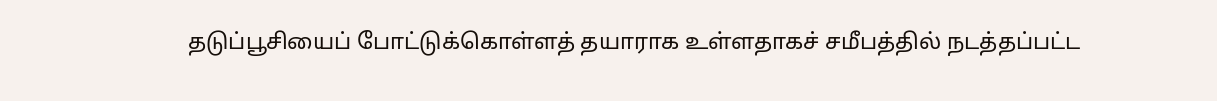தடுப்பூசியைப் போட்டுக்கொள்ளத் தயாராக உள்ளதாகச் சமீபத்தில் நடத்தப்பட்ட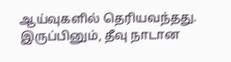ஆய்வுகளில் தெரியவந்தது. இருப்பினும், தீவு நாடான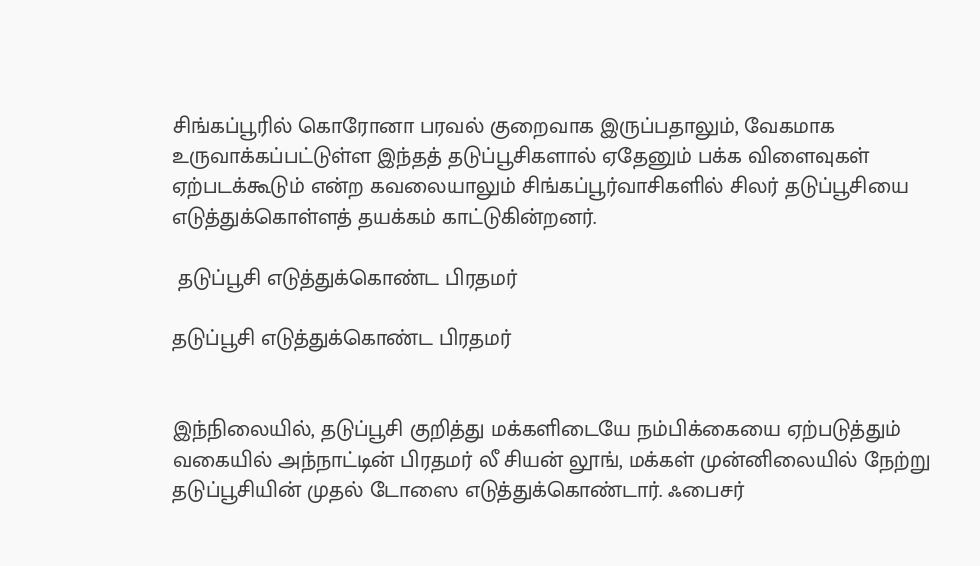சிங்கப்பூரில் கொரோனா பரவல் குறைவாக இருப்பதாலும், வேகமாக உருவாக்கப்பட்டுள்ள இந்தத் தடுப்பூசிகளால் ஏதேனும் பக்க விளைவுகள் ஏற்படக்கூடும் என்ற கவலையாலும் சிங்கப்பூர்வாசிகளில் சிலர் தடுப்பூசியை எடுத்துக்கொள்ளத் தயக்கம் காட்டுகின்றனர்.

 தடுப்பூசி எடுத்துக்கொண்ட பிரதமர்

தடுப்பூசி எடுத்துக்கொண்ட பிரதமர்


இந்நிலையில், தடுப்பூசி குறித்து மக்களிடையே நம்பிக்கையை ஏற்படுத்தும் வகையில் அந்நாட்டின் பிரதமர் லீ சியன் லூங், மக்கள் முன்னிலையில் நேற்று தடுப்பூசியின் முதல் டோஸை எடுத்துக்கொண்டார். ஃபைசர்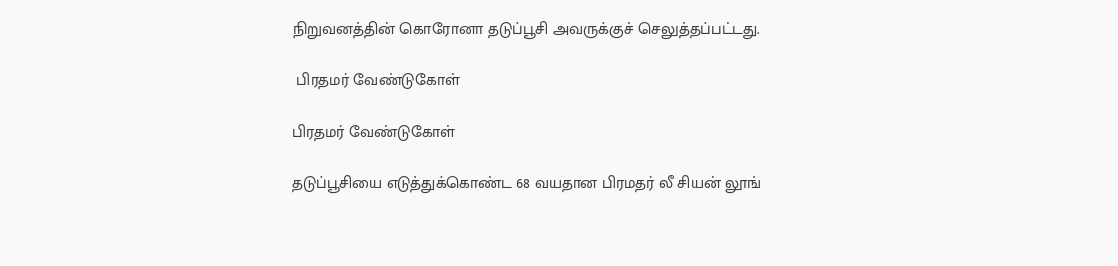நிறுவனத்தின் கொரோனா தடுப்பூசி அவருக்குச் செலுத்தப்பட்டது.

 பிரதமர் வேண்டுகோள்

பிரதமர் வேண்டுகோள்

தடுப்பூசியை எடுத்துக்கொண்ட 68 வயதான பிரமதர் லீ சியன் லூங்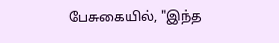பேசுகையில், "இந்த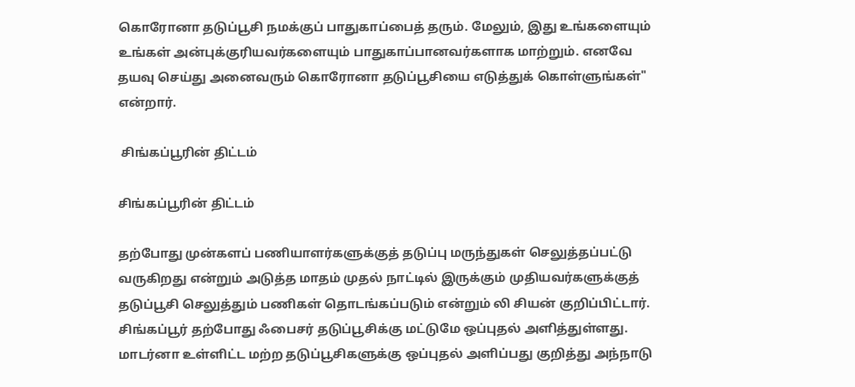கொரோனா தடுப்பூசி நமக்குப் பாதுகாப்பைத் தரும். மேலும், இது உங்களையும் உங்கள் அன்புக்குரியவர்களையும் பாதுகாப்பானவர்களாக மாற்றும். எனவே தயவு செய்து அனைவரும் கொரோனா தடுப்பூசியை எடுத்துக் கொள்ளுங்கள்" என்றார்.

 சிங்கப்பூரின் திட்டம்

சிங்கப்பூரின் திட்டம்

தற்போது முன்களப் பணியாளர்களுக்குத் தடுப்பு மருந்துகள் செலுத்தப்பட்டு வருகிறது என்றும் அடுத்த மாதம் முதல் நாட்டில் இருக்கும் முதியவர்களுக்குத் தடுப்பூசி செலுத்தும் பணிகள் தொடங்கப்படும் என்றும் லி சியன் குறிப்பிட்டார். சிங்கப்பூர் தற்போது ஃபைசர் தடுப்பூசிக்கு மட்டுமே ஒப்புதல் அளித்துள்ளது. மாடர்னா உள்ளிட்ட மற்ற தடுப்பூசிகளுக்கு ஒப்புதல் அளிப்பது குறித்து அந்நாடு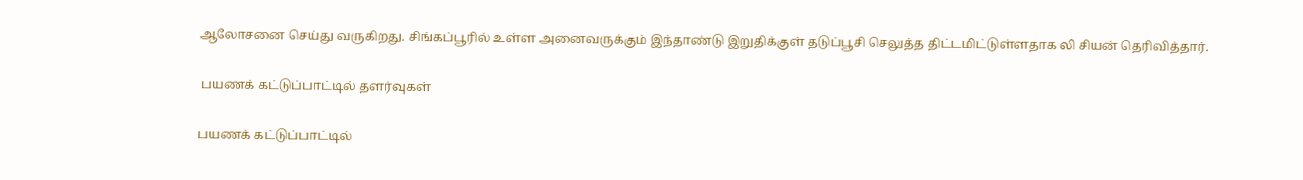ஆலோசனை செய்து வருகிறது. சிங்கப்பூரில் உள்ள அனைவருக்கும் இந்தாண்டு இறுதிக்குள் தடுப்பூசி செலுத்த திட்டமிட்டுள்ளதாக லி சியன் தெரிவித்தார்.

 பயணக் கட்டுப்பாட்டில் தளர்வுகள்

பயணக் கட்டுப்பாட்டில்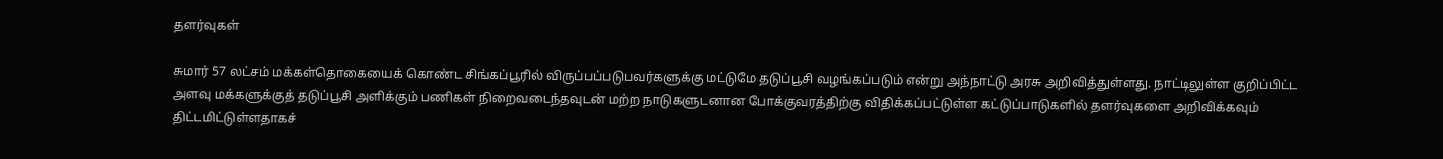தளர்வுகள்

சுமார் 57 லட்சம் மக்கள்தொகையைக் கொண்ட சிங்கப்பூரில் விருப்பப்படுபவர்களுக்கு மட்டுமே தடுப்பூசி வழங்கப்படும் என்று அந்நாட்டு அரசு அறிவித்துள்ளது. நாட்டிலுள்ள குறிப்பிட்ட அளவு மக்களுக்குத் தடுப்பூசி அளிக்கும் பணிகள் நிறைவடைந்தவுடன் மற்ற நாடுகளுடனான போக்குவரத்திற்கு விதிக்கப்பட்டுள்ள கட்டுப்பாடுகளில் தளர்வுகளை அறிவிக்கவும் திட்டமிட்டுள்ளதாகச்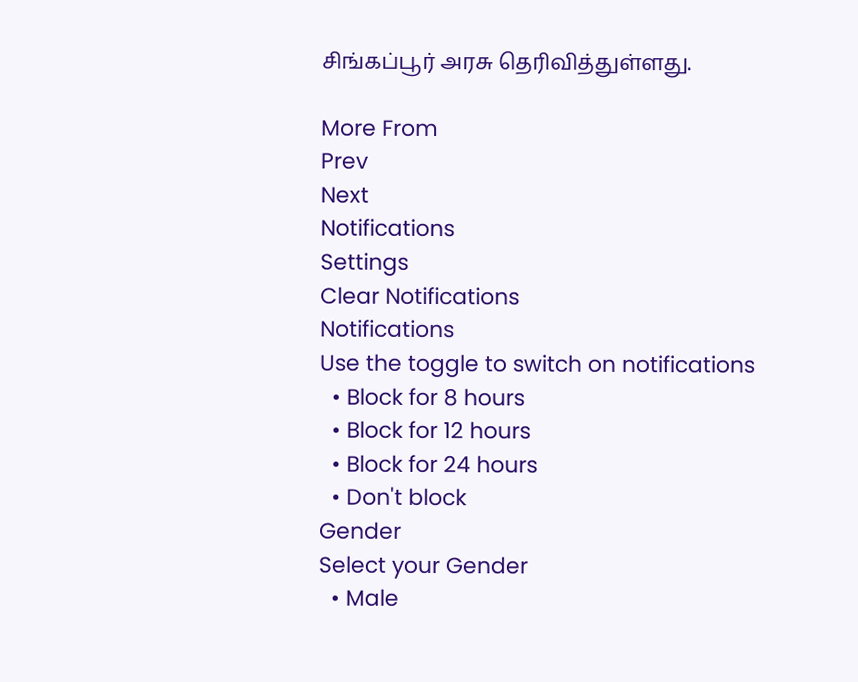சிங்கப்பூர் அரசு தெரிவித்துள்ளது.

More From
Prev
Next
Notifications
Settings
Clear Notifications
Notifications
Use the toggle to switch on notifications
  • Block for 8 hours
  • Block for 12 hours
  • Block for 24 hours
  • Don't block
Gender
Select your Gender
  • Male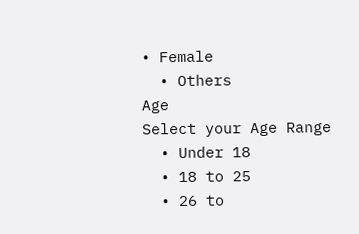• Female
  • Others
Age
Select your Age Range
  • Under 18
  • 18 to 25
  • 26 to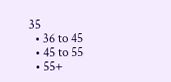35
  • 36 to 45
  • 45 to 55
  • 55+